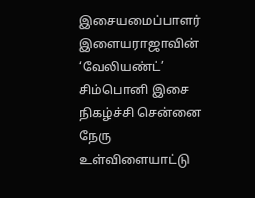இசையமைப்பாளர் இளையராஜாவின் ‘வேலியண்ட்’ சிம்பொனி இசை நிகழ்ச்சி சென்னை நேரு உள்விளையாட்டு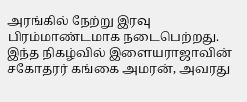அரங்கில் நேற்று இரவு பிரம்மாண்டமாக நடைபெற்றது. இந்த நிகழ்வில் இளையராஜாவின் சகோதரர் கங்கை அமரன், அவரது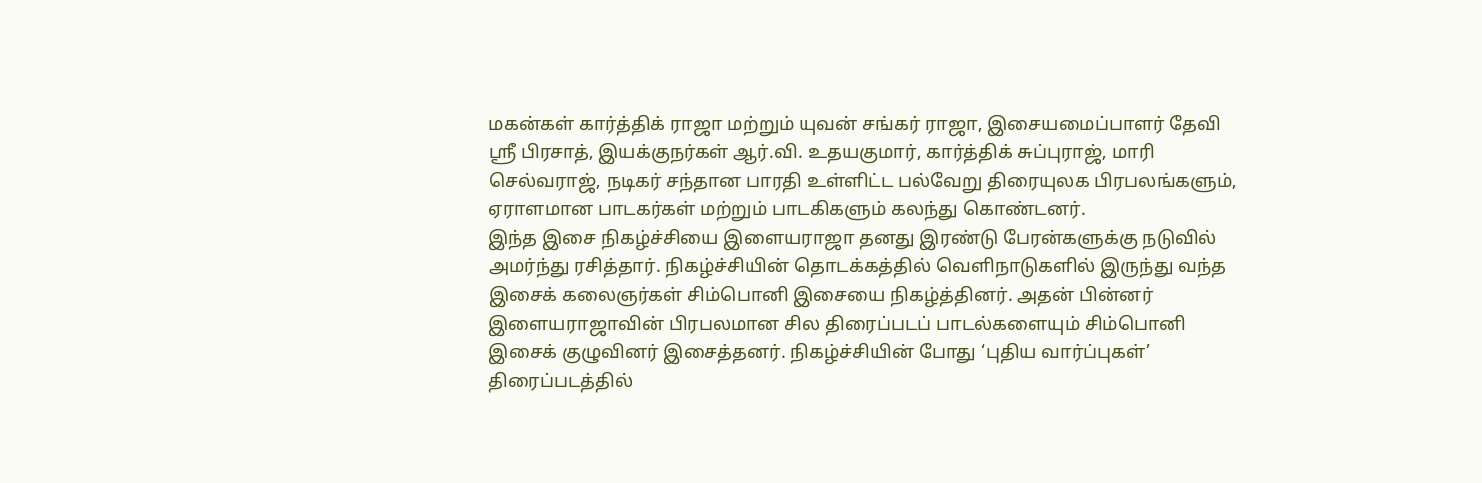மகன்கள் கார்த்திக் ராஜா மற்றும் யுவன் சங்கர் ராஜா, இசையமைப்பாளர் தேவி ஸ்ரீ பிரசாத், இயக்குநர்கள் ஆர்.வி. உதயகுமார், கார்த்திக் சுப்புராஜ், மாரி செல்வராஜ், நடிகர் சந்தான பாரதி உள்ளிட்ட பல்வேறு திரையுலக பிரபலங்களும், ஏராளமான பாடகர்கள் மற்றும் பாடகிகளும் கலந்து கொண்டனர்.
இந்த இசை நிகழ்ச்சியை இளையராஜா தனது இரண்டு பேரன்களுக்கு நடுவில் அமர்ந்து ரசித்தார். நிகழ்ச்சியின் தொடக்கத்தில் வெளிநாடுகளில் இருந்து வந்த இசைக் கலைஞர்கள் சிம்பொனி இசையை நிகழ்த்தினர். அதன் பின்னர் இளையராஜாவின் பிரபலமான சில திரைப்படப் பாடல்களையும் சிம்பொனி இசைக் குழுவினர் இசைத்தனர். நிகழ்ச்சியின் போது ‘புதிய வார்ப்புகள்’ திரைப்படத்தில்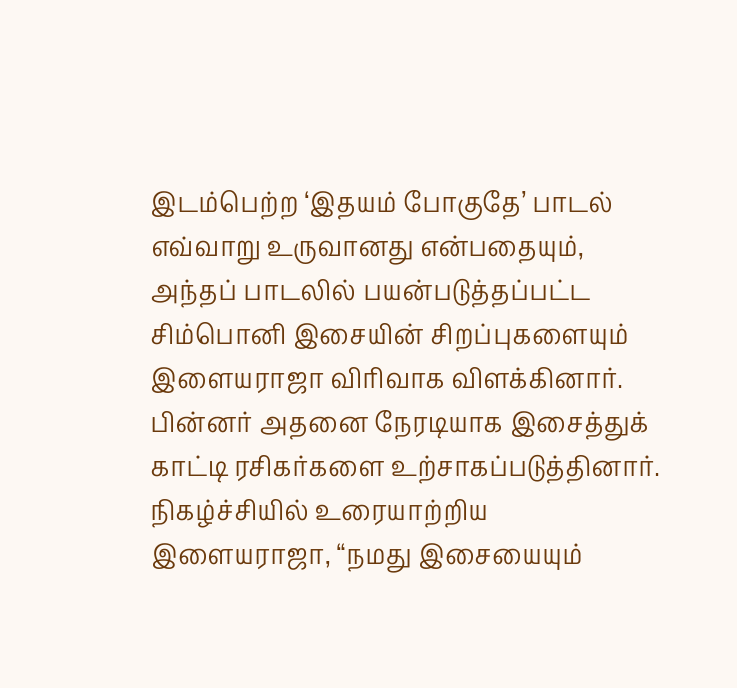இடம்பெற்ற ‘இதயம் போகுதே’ பாடல் எவ்வாறு உருவானது என்பதையும், அந்தப் பாடலில் பயன்படுத்தப்பட்ட சிம்பொனி இசையின் சிறப்புகளையும் இளையராஜா விரிவாக விளக்கினார். பின்னர் அதனை நேரடியாக இசைத்துக் காட்டி ரசிகர்களை உற்சாகப்படுத்தினார்.
நிகழ்ச்சியில் உரையாற்றிய இளையராஜா, “நமது இசையையும்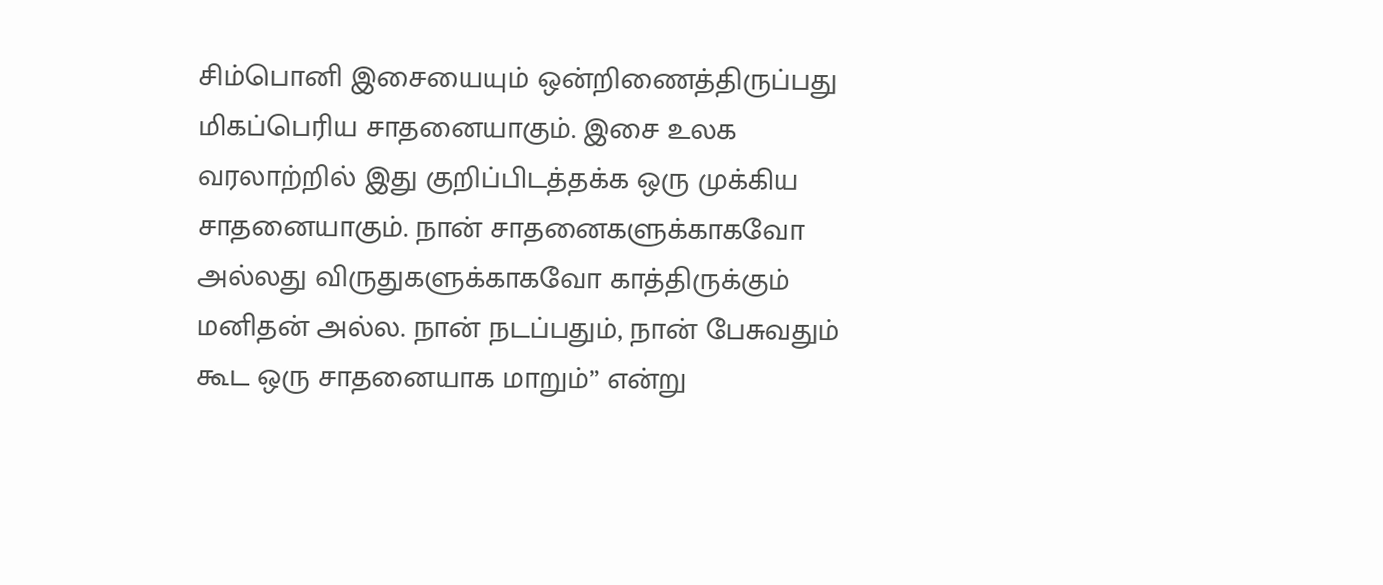சிம்பொனி இசையையும் ஒன்றிணைத்திருப்பது மிகப்பெரிய சாதனையாகும். இசை உலக வரலாற்றில் இது குறிப்பிடத்தக்க ஒரு முக்கிய சாதனையாகும். நான் சாதனைகளுக்காகவோ அல்லது விருதுகளுக்காகவோ காத்திருக்கும் மனிதன் அல்ல. நான் நடப்பதும், நான் பேசுவதும் கூட ஒரு சாதனையாக மாறும்” என்று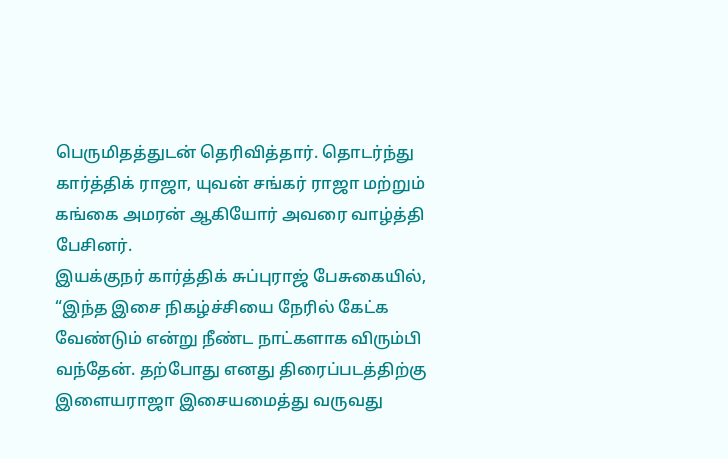பெருமிதத்துடன் தெரிவித்தார். தொடர்ந்து கார்த்திக் ராஜா, யுவன் சங்கர் ராஜா மற்றும் கங்கை அமரன் ஆகியோர் அவரை வாழ்த்தி பேசினர்.
இயக்குநர் கார்த்திக் சுப்புராஜ் பேசுகையில், “இந்த இசை நிகழ்ச்சியை நேரில் கேட்க வேண்டும் என்று நீண்ட நாட்களாக விரும்பி வந்தேன். தற்போது எனது திரைப்படத்திற்கு இளையராஜா இசையமைத்து வருவது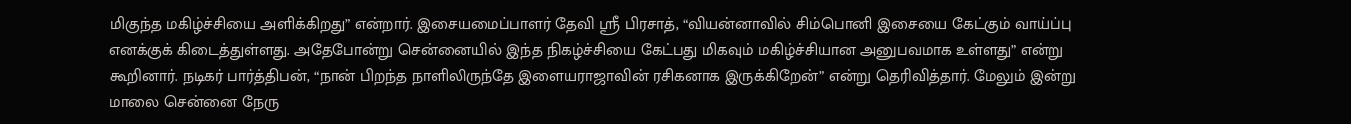மிகுந்த மகிழ்ச்சியை அளிக்கிறது” என்றார். இசையமைப்பாளர் தேவி ஸ்ரீ பிரசாத், “வியன்னாவில் சிம்பொனி இசையை கேட்கும் வாய்ப்பு எனக்குக் கிடைத்துள்ளது. அதேபோன்று சென்னையில் இந்த நிகழ்ச்சியை கேட்பது மிகவும் மகிழ்ச்சியான அனுபவமாக உள்ளது” என்று கூறினார். நடிகர் பார்த்திபன், “நான் பிறந்த நாளிலிருந்தே இளையராஜாவின் ரசிகனாக இருக்கிறேன்” என்று தெரிவித்தார். மேலும் இன்று மாலை சென்னை நேரு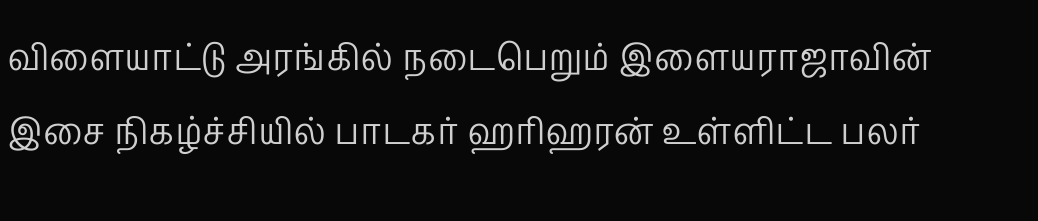விளையாட்டு அரங்கில் நடைபெறும் இளையராஜாவின் இசை நிகழ்ச்சியில் பாடகர் ஹரிஹரன் உள்ளிட்ட பலர்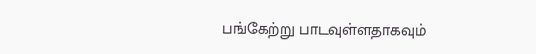பங்கேற்று பாடவுள்ளதாகவும்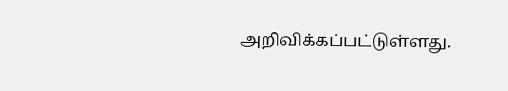அறிவிக்கப்பட்டுள்ளது.